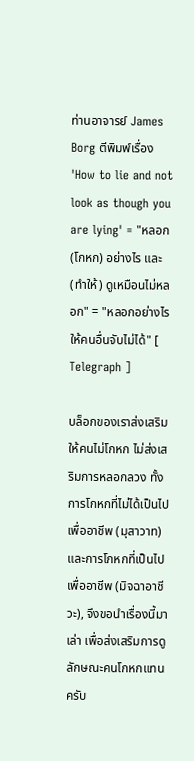ท่านอาจารย์ James Borg ตีพิมพ์เรื่อง 'How to lie and not look as though you are lying' = "หลอก (โกหก) อย่างไร และ (ทำให้) ดูเหมือนไม่หลอก" = "หลอกอย่างไรให้คนอื่นจับไม่ได้" [ Telegraph ]

บล็อกของเราส่งเสริมให้คนไม่โกหก ไม่ส่งเสริมการหลอกลวง ทั้งการโกหกที่ไม่ได้เป็นไปเพื่ออาชีพ (มุสาวาท) และการโกหกที่เป็นไปเพื่ออาชีพ (มิจฉาอาชีวะ), จึงขอนำเรื่องนี้มาเล่า เพื่อส่งเสริมการดูลักษณะคนโกหกแทนครับ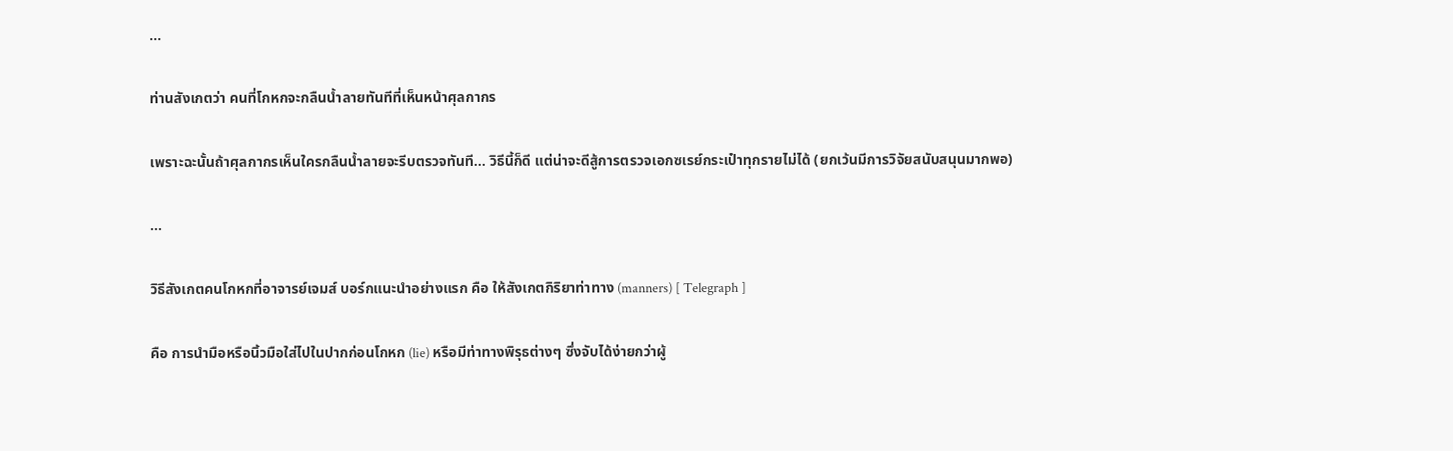...

ท่านสังเกตว่า คนที่โกหกจะกลืนน้ำลายทันทีที่เห็นหน้าศุลกากร

เพราะฉะนั้นถ้าศุลกากรเห็นใครกลืนน้ำลายจะรีบตรวจทันที... วิธีนี้ก็ดี แต่น่าจะดีสู้การตรวจเอกซเรย์กระเป๋าทุกรายไม่ได้ (ยกเว้นมีการวิจัยสนับสนุนมากพอ)

...

วิธีสังเกตคนโกหกที่อาจารย์เจมส์ บอร์กแนะนำอย่างแรก คือ ให้สังเกตกิริยาท่าทาง (manners) [ Telegraph ]

คือ การนำมือหรือนิ้วมือใส่ไปในปากก่อนโกหก (lie) หรือมีท่าทางพิรุธต่างๆ ซึ่งจับได้ง่ายกว่าผู้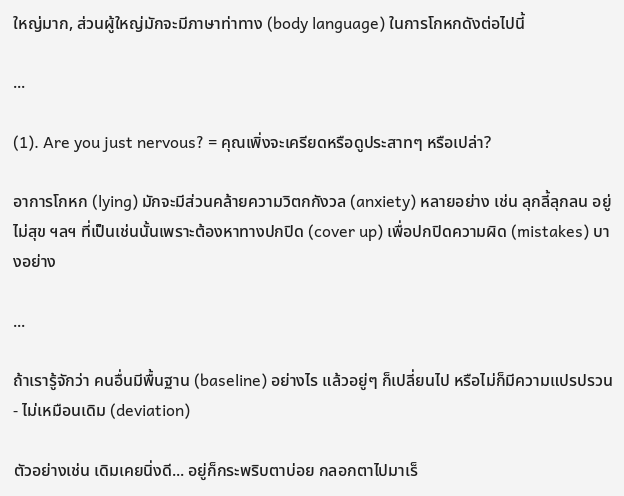ใหญ่มาก, ส่วนผู้ใหญ่มักจะมีภาษาท่าทาง (body language) ในการโกหกดังต่อไปนี้

...

(1). Are you just nervous? = คุณเพิ่งจะเครียดหรือดูประสาทๆ หรือเปล่า?

อาการโกหก (lying) มักจะมีส่วนคล้ายความวิตกกังวล (anxiety) หลายอย่าง เช่น ลุกลี้ลุกลน อยู่ไม่สุข ฯลฯ ที่เป็นเช่นนั้นเพราะต้องหาทางปกปิด (cover up) เพื่อปกปิดความผิด (mistakes) บางอย่าง

...

ถ้าเรารู้จักว่า คนอื่นมีพื้นฐาน (baseline) อย่างไร แล้วอยู่ๆ ก็เปลี่ยนไป หรือไม่ก็มีความแปรปรวน - ไม่เหมือนเดิม (deviation)

ตัวอย่างเช่น เดิมเคยนิ่งดี... อยู่ก็กระพริบตาบ่อย กลอกตาไปมาเร็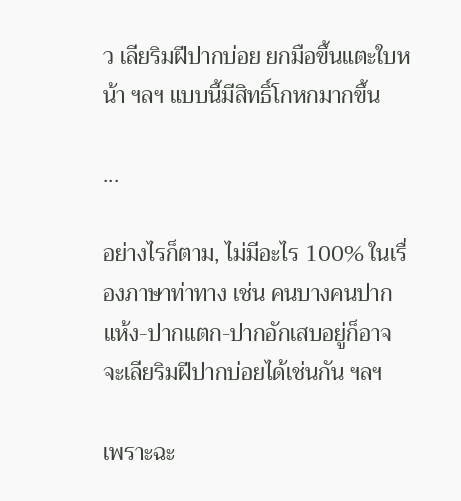ว เลียริมฝีปากบ่อย ยกมือขึ้นแตะใบหน้า ฯลฯ แบบนี้มีสิทธิ์โกหกมากขึ้น

...

อย่างไรก็ตาม, ไม่มีอะไร 100% ในเรื่องภาษาท่าทาง เช่น คนบางคนปากแห้ง-ปากแตก-ปากอักเสบอยู่ก็อาจจะเลียริมฝีปากบ่อยได้เช่นกัน ฯลฯ

เพราะฉะ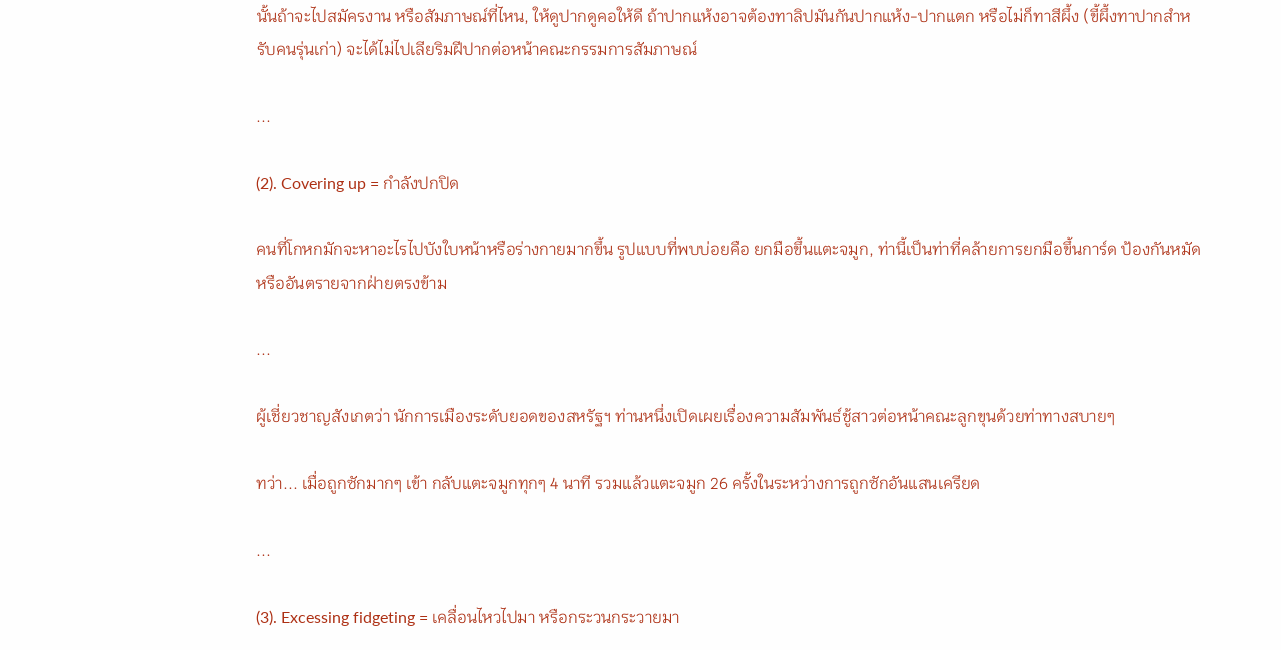นั้นถ้าจะไปสมัครงาน หรือสัมภาษณ์ที่ไหน, ให้ดูปากดูคอให้ดี ถ้าปากแห้งอาจต้องทาลิปมันกันปากแห้ง-ปากแตก หรือไม่ก็ทาสีผึ้ง (ขี้ผึ้งทาปากสำหรับคนรุ่นเก่า) จะได้ไม่ไปเลียริมฝีปากต่อหน้าคณะกรรมการสัมภาษณ์

...

(2). Covering up = กำลังปกปิด

คนที่โกหกมักจะหาอะไรไปบังใบหน้าหรือร่างกายมากขึ้น รูปแบบที่พบบ่อยคือ ยกมือขึ้นแตะจมูก, ท่านี้เป็นท่าที่คล้ายการยกมือขึ้นการ์ด ป้องกันหมัดหรืออันตรายจากฝ่ายตรงข้าม

...

ผู้เชี่ยวชาญสังเกตว่า นักการเมืองระดับยอดของสหรัฐฯ ท่านหนึ่งเปิดเผยเรื่องความสัมพันธ์ชู้สาวต่อหน้าคณะลูกขุนด้วยท่าทางสบายๆ

ทว่า... เมื่อถูกซักมากๆ เข้า กลับแตะจมูกทุกๆ 4 นาที รวมแล้วแตะจมูก 26 ครั้งในระหว่างการถูกซักอันแสนเครียด

...

(3). Excessing fidgeting = เคลื่อนไหวไปมา หรือกระวนกระวายมา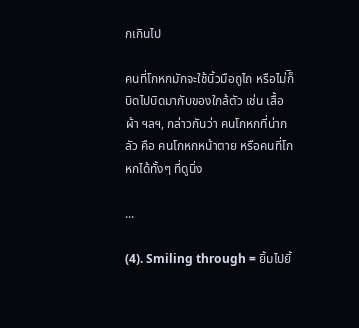กเกินไป

คนที่โกหกมักจะใช้นิ้วมือถูไถ หรือไม่ก็ิบิดไปบิดมากับของใกล้ตัว เช่น เสื้อผ้า ฯลฯ, กล่าวกันว่า คนโกหกที่น่ากลัว คือ คนโกหกหน้าตาย หรือคนที่โกหกได้ทั้งๆ ที่ดูนิ่ง

...

(4). Smiling through = ยิ้มไปยิ้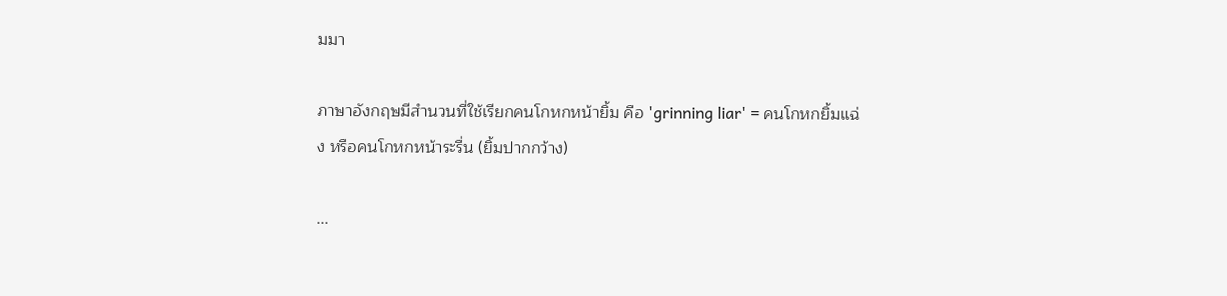มมา

ภาษาอังกฤษมีสำนวนที่ใช้เรียกคนโกหกหน้ายิ้ม คือ 'grinning liar' = คนโกหกยิ้มแฉ่ง หรือคนโกหกหน้าระรื่น (ยิ้มปากกว้าง)

...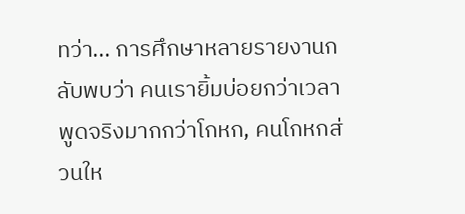ทว่า... การศึกษาหลายรายงานกลับพบว่า คนเรายิ้มบ่อยกว่าเวลาพูดจริงมากกว่าโกหก, คนโกหกส่วนให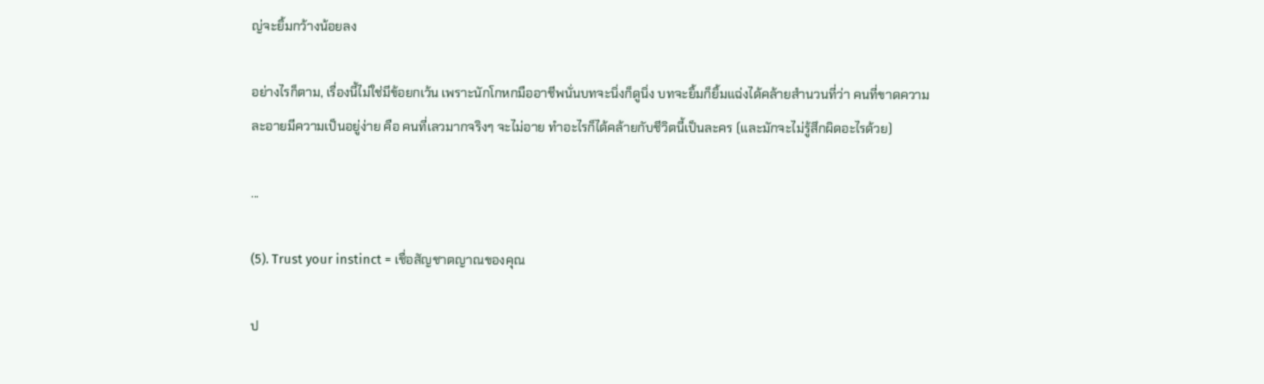ญ่จะยิ้มกว้างน้อยลง

อย่างไรก็ตาม, เรื่องนี้ไม่ใช่มีข้อยกเว้น เพราะนักโกหกมืออาชีพนั่นบทจะนิ่งก็ดูนิ่ง บทจะยิ้มก็ยิ้มแฉ่งได้คล้ายสำนวนที่ว่า คนที่ขาดความละอายมีความเป็นอยู่ง่าย คือ คนที่เลวมากจริงๆ จะไม่อาย ทำอะไรก็ได้คล้ายกับชีวิตนี้เป็นละคร (และมักจะไม่รู้สึกผิดอะไรด้วย)

...

(5). Trust your instinct = เชื่อสัญชาตญาณของคุณ

ป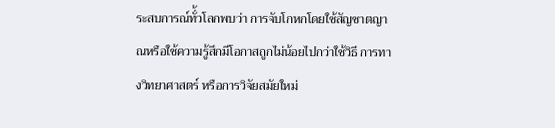ระสบการณ์ทั่้วโลกพบว่า การจับโกหกโดยใช้สัญชาตญาณหรือใช้ความรู้สึกมีโอกาสถูกไม่น้อยไปกว่าใช้วิธี การทางวิทยาศาสตร์ หรือการวิจัยสมัยใหม่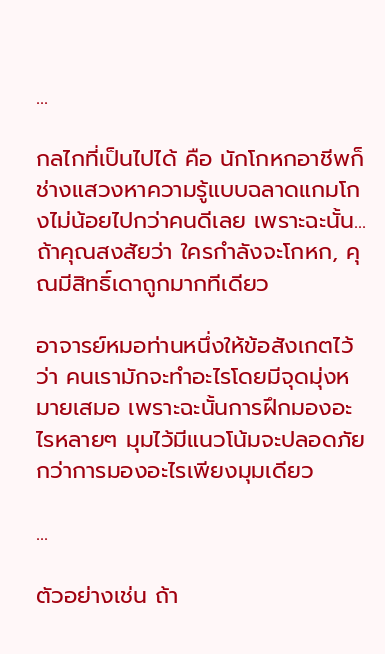...

กลไกที่เป็นไปได้ คือ นักโกหกอาชีพก็ช่างแสวงหาความรู้แบบฉลาดแกมโกงไม่น้อยไปกว่าคนดีเลย เพราะฉะนั้น... ถ้าคุณสงสัยว่า ใครกำลังจะโกหก, คุณมีสิทธิ์เดาถูกมากทีเดียว

อาจารย์หมอท่านหนึ่งให้ข้อสังเกตไว้ว่า คนเรามักจะทำอะไรโดยมีจุดมุ่งหมายเสมอ เพราะฉะนั้นการฝึกมองอะไรหลายๆ มุมไว้มีแนวโน้มจะปลอดภัยกว่าการมองอะไรเพียงมุมเดียว

...

ตัวอย่างเช่น ถ้า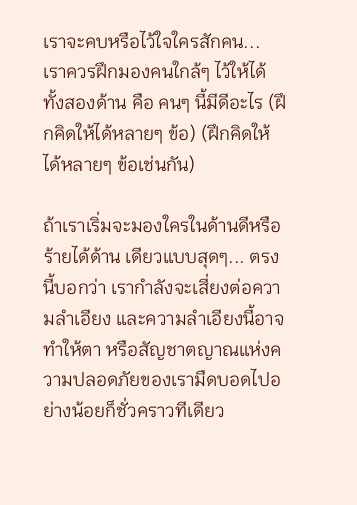เราจะคบหรือไว้ใจใครสักคน... เราควรฝึกมองคนใกล้ๆ ไว้ให้ได้ทั้งสองด้าน คือ คนๆ นี้มีดีอะไร (ฝึกคิดให้ได้หลายๆ ข้อ) (ฝึกคิดให้ได้หลายๆ ข้อเช่นกัน)

ถ้าเราเริ่มจะมองใครในด้านดีหรือร้ายได้ด้าน เดียวแบบสุดๆ... ตรงนี้บอกว่า เรากำลังจะเสี่ยงต่อความลำเอียง และความลำเอียงนี้อาจทำให้ตา หรือสัญชาตญาณแห่งความปลอดภัยของเรามืดบอดไปอย่างน้อยก็ชั่วคราวทีเดียว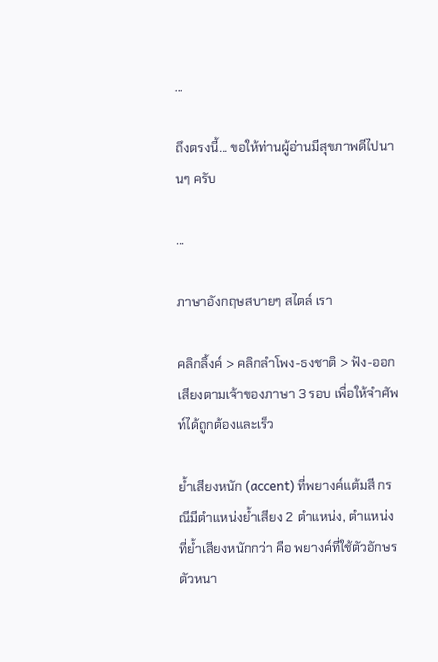...

ถึงตรงนี้... ขอให้ท่านผู้อ่านมีสุขภาพดีไปนานๆ ครับ

...

ภาษาอังกฤษสบายๆ สไตล์ เรา

คลิกลิ้งค์ > คลิกลำโพง-ธงชาติ > ฟัง-ออกเสียงตามเจ้าของภาษา 3 รอบ เพื่อให้จำศัพท์ได้ถูกต้องและเร็ว

ย้ำเสียงหนัก (accent) ที่พยางค์แต้มสี กรณีมีตำแหน่งย้ำเสียง 2 ตำแหน่ง, ตำแหน่งที่ย้ำเสียงหนักกว่า คือ พยางค์ที่ใช้ตัวอักษรตัวหนา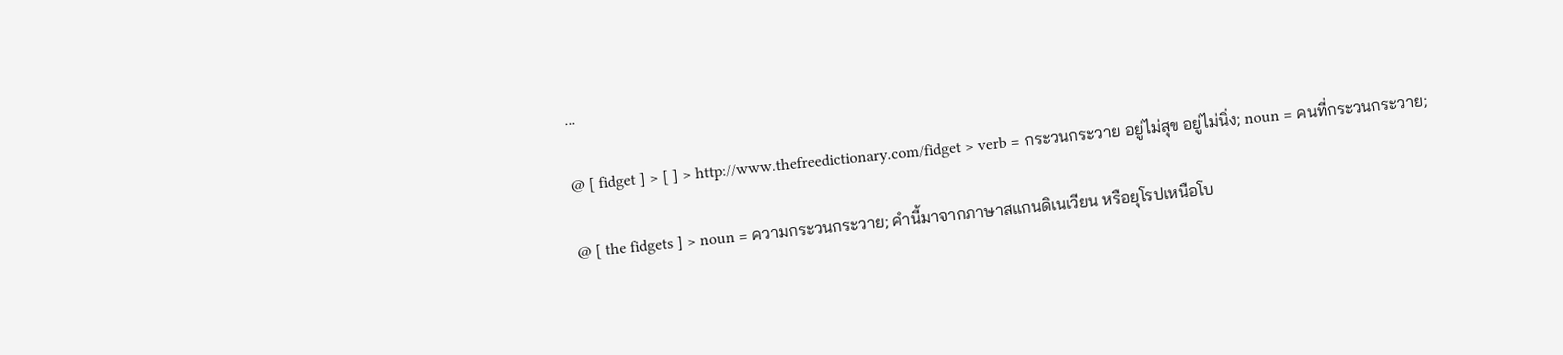...

@ [ fidget ] > [ ] > http://www.thefreedictionary.com/fidget > verb = กระวนกระวาย อยู่ไม่สุข อยู่ไม่นิ่ง; noun = คนที่กระวนกระวาย;

@ [ the fidgets ] > noun = ความกระวนกระวาย; คำนี้มาจากภาษาสแกนดิเนเวียน หรือยุโรปเหนือโบ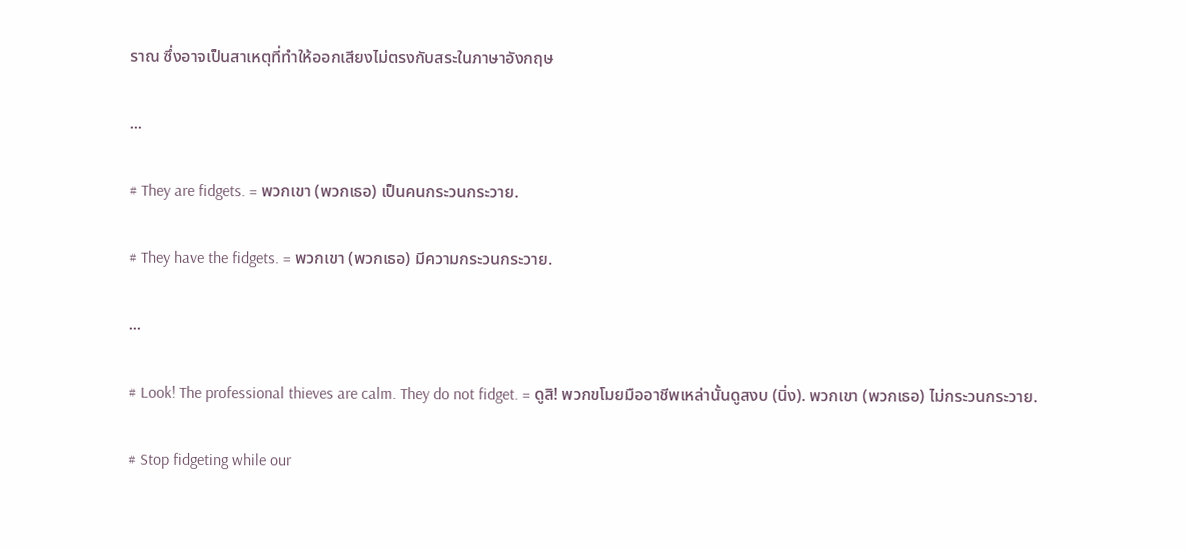ราณ ซึ่งอาจเป็นสาเหตุที่ทำให้ออกเสียงไม่ตรงกับสระในภาษาอังกฤษ

...

# They are fidgets. = พวกเขา (พวกเธอ) เป็นคนกระวนกระวาย.

# They have the fidgets. = พวกเขา (พวกเธอ) มีความกระวนกระวาย.

...

# Look! The professional thieves are calm. They do not fidget. = ดูสิ! พวกขโมยมืออาชีพเหล่านั้นดูสงบ (นิ่ง). พวกเขา (พวกเธอ) ไม่กระวนกระวาย.

# Stop fidgeting while our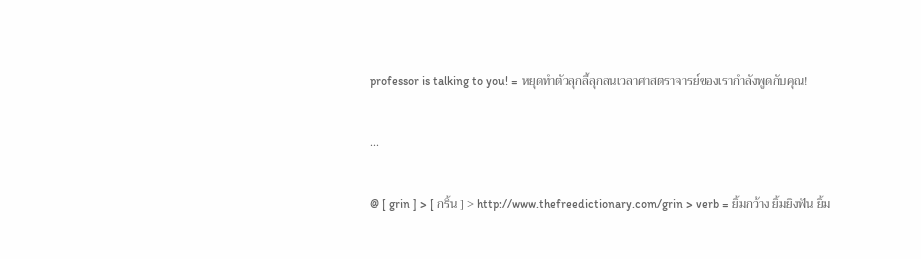professor is talking to you! = หยุดทำตัวลุกลี้ลุกลนเวลาศาสตราจารย์ของเรากำลังพูดกับคุณ!

...

@ [ grin ] > [ กริ้น ] > http://www.thefreedictionary.com/grin > verb = ยิ้มกว้าง ยิ้มยิงฟัน ยิ้ม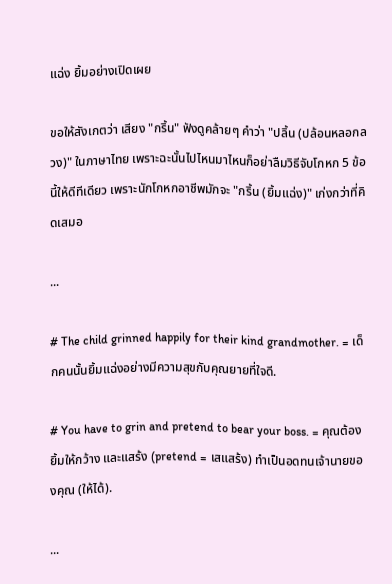แฉ่ง ยิ้มอย่างเปิดเผย

ขอให้สังเกตว่า เสียง "กริ้น" ฟังดูคล้ายๆ คำว่า "ปลิ้น (ปล้อนหลอกลวง)" ในภาษาไทย เพราะฉะนั้นไปไหนมาไหนก็อย่าลืมวิธีจับโกหก 5 ข้อนี้ให้ดีทีเดียว เพราะนักโกหกอาชีพมักจะ "กริ้น (ยิ้มแฉ่ง)" เก่งกว่าที่คิดเสมอ

...

# The child grinned happily for their kind grandmother. = เด็กคนนั้นยิ้มแฉ่งอย่างมีความสุขกับคุณยายที่ใจดี.

# You have to grin and pretend to bear your boss. = คุณต้องยิ้มให้กว้าง และแสร้ง (pretend = เสแสร้ง) ทำเป็นอดทนเจ้านายของคุณ (ให้ได้).

...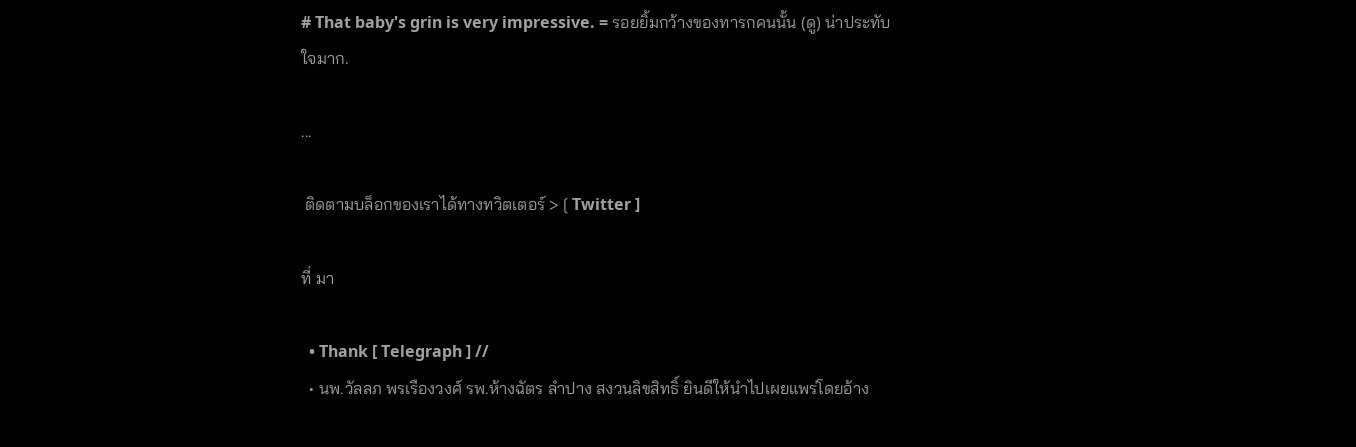# That baby's grin is very impressive. = รอยยิ้มกว้างของทารกคนนั้น (ดู) น่าประทับใจมาก.

...

 ติดตามบล็อกของเราได้ทางทวิตเตอร์ > [ Twitter ]

ที่ มา

  • Thank [ Telegraph ] //
  • นพ.วัลลภ พรเรืองวงศ์ รพ.ห้างฉัตร ลำปาง สงวนลิขสิทธิ์ ยินดีให้นำไปเผยแพร่โดยอ้าง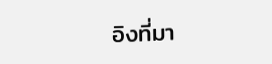อิงที่มา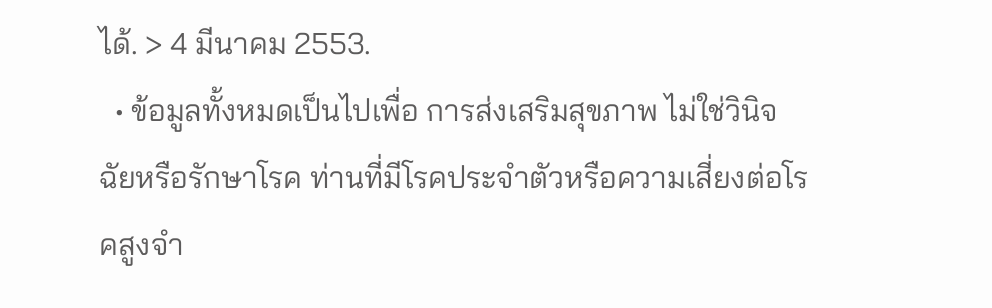ได้. > 4 มีนาคม 2553.
  • ข้อมูลทั้งหมดเป็นไปเพื่อ การส่งเสริมสุขภาพ ไม่ใช่วินิจฉัยหรือรักษาโรค ท่านที่มีโรคประจำตัวหรือความเสี่ยงต่อโรคสูงจำ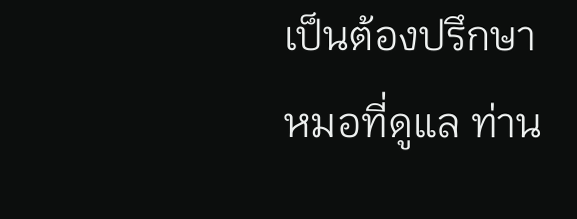เป็นต้องปรึกษาหมอที่ดูแล ท่าน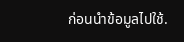ก่อนนำข้อมูลไปใช้.